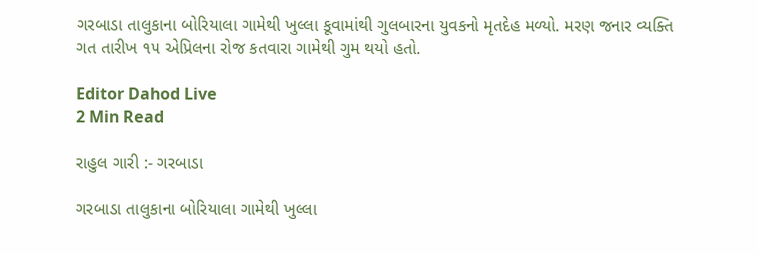ગરબાડા તાલુકાના બોરિયાલા ગામેથી ખુલ્લા કૂવામાંથી ગુલબારના યુવકનો મૃતદેહ મળ્યો. મરણ જનાર વ્યક્તિ ગત તારીખ ૧૫ એપ્રિલના રોજ કતવારા ગામેથી ગુમ થયો હતો.

Editor Dahod Live
2 Min Read

રાહુલ ગારી :- ગરબાડા

ગરબાડા તાલુકાના બોરિયાલા ગામેથી ખુલ્લા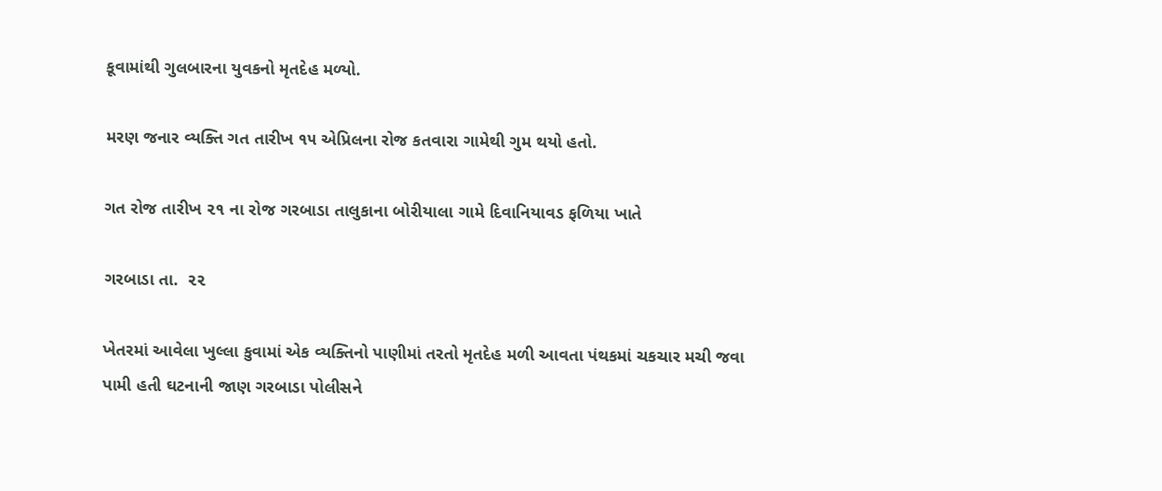કૂવામાંથી ગુલબારના યુવકનો મૃતદેહ મળ્યો.

મરણ જનાર વ્યક્તિ ગત તારીખ ૧૫ એપ્રિલના રોજ કતવારા ગામેથી ગુમ થયો હતો.

ગત રોજ તારીખ ૨૧ ના રોજ ગરબાડા તાલુકાના બોરીયાલા ગામે દિવાનિયાવડ ફળિયા ખાતે

ગરબાડા તા.  ૨૨

ખેતરમાં આવેલા ખુલ્લા કુવામાં એક વ્યક્તિનો પાણીમાં તરતો મૃતદેહ મળી આવતા પંથકમાં ચકચાર મચી જવા પામી હતી ઘટનાની જાણ ગરબાડા પોલીસને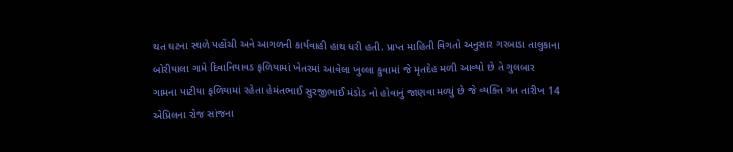થત ઘટના સ્થળે પહોંચી અને આગળની કાર્યવાહી હાથ ધરી હતી. પ્રાપ્ત માહિતી વિગતો અનુસાર ગરબાડા તાલુકાના બોરીયાલા ગામે દિવાનિયાવડ ફળિયામાં ખેતરમાં આવેલા ખુલ્લા કુવામાં જે મૃતદેહ મળી આવ્યો છે તે ગુલબાર ગામના પાટીયા ફળિયામાં રહેતા હેમંતભાઈ સુરજીભાઈ મંડોડ નો હોવાનું જાણવા મળ્યું છે જે વ્યક્તિ ગત તારીખ 14 એપ્રિલના રોજ સાંજના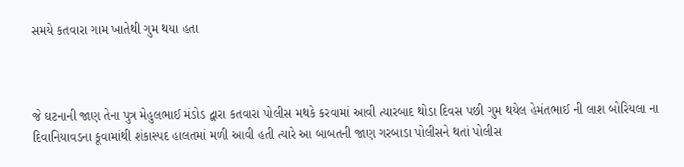સમયે કતવારા ગામ ખાતેથી ગુમ થયા હતા



જે ઘટનાની જાણ તેના પુત્ર મેહુલભાઈ મંડોડ દ્વારા કતવારા પોલીસ મથકે કરવામાં આવી ત્યારબાદ થોડા દિવસ પછી ગુમ થયેલ હેમંતભાઈ ની લાશ બોરિયલા ના દિવાનિયાવડના કૂવામાંથી શંકાસ્પદ હાલતમાં મળી આવી હતી ત્યારે આ બાબતની જાણ ગરબાડા પોલીસને થતાં પોલીસ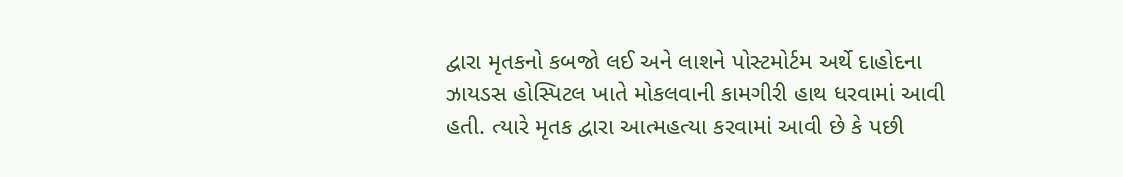દ્વારા મૃતકનો કબજો લઈ અને લાશને પોસ્ટમોર્ટમ અર્થે દાહોદના ઝાયડસ હોસ્પિટલ ખાતે મોકલવાની કામગીરી હાથ ધરવામાં આવી હતી. ત્યારે મૃતક દ્વારા આત્મહત્યા કરવામાં આવી છે કે પછી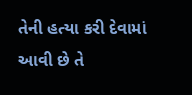તેની હત્યા કરી દેવામાં આવી છે તે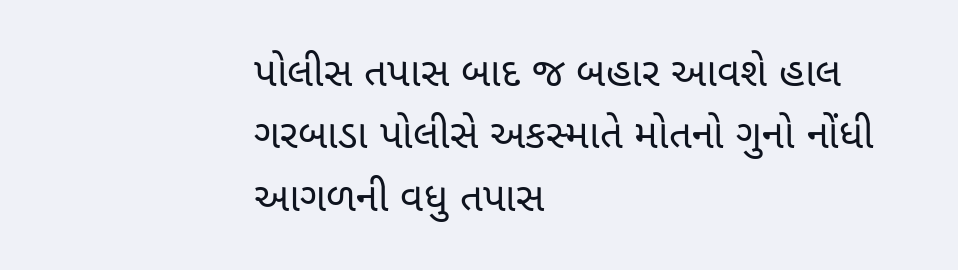પોલીસ તપાસ બાદ જ બહાર આવશે હાલ ગરબાડા પોલીસે અકસ્માતે મોતનો ગુનો નોંધી આગળની વધુ તપાસ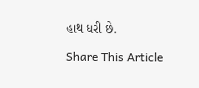હાથ ધરી છે.

Share This Article